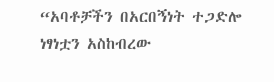“አባቶቻችን በአርበኝነት ተጋድሎ ነፃነቷን አስከብረው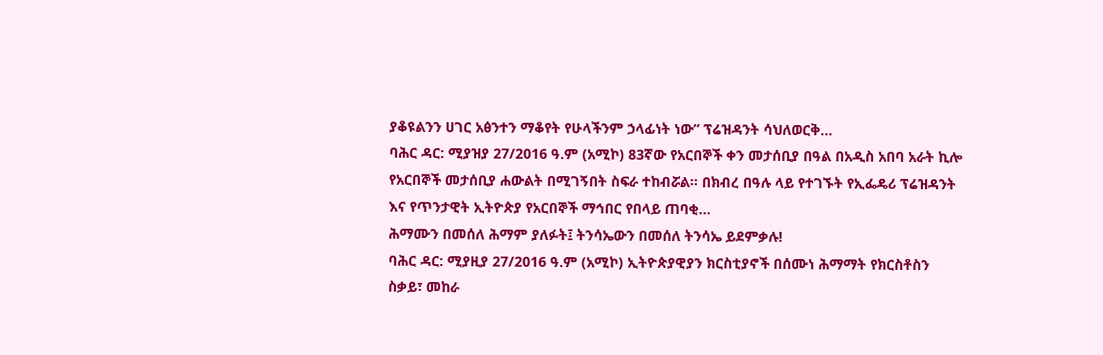ያቆዩልንን ሀገር አፅንተን ማቆየት የሁላችንም ኃላፊነት ነው” ፕሬዝዳንት ሳህለወርቅ...
ባሕር ዳር: ሚያዝያ 27/2016 ዓ.ም (አሚኮ) 83ኛው የአርበኞች ቀን መታሰቢያ በዓል በአዲስ አበባ አራት ኪሎ የአርበኞች መታሰቢያ ሐውልት በሚገኝበት ስፍራ ተከብሯል፡፡ በክብረ በዓሉ ላይ የተገኙት የኢፌዴሪ ፕሬዝዳንት እና የጥንታዊት ኢትዮጵያ የአርበኞች ማኅበር የበላይ ጠባቂ...
ሕማሙን በመሰለ ሕማም ያለፉት፤ ትንሳኤውን በመሰለ ትንሳኤ ይደምቃሉ!
ባሕር ዳር: ሚያዚያ 27/2016 ዓ.ም (አሚኮ) ኢትዮጵያዊያን ክርስቲያኖች በሰሙነ ሕማማት የክርስቶስን ስቃይ፣ መከራ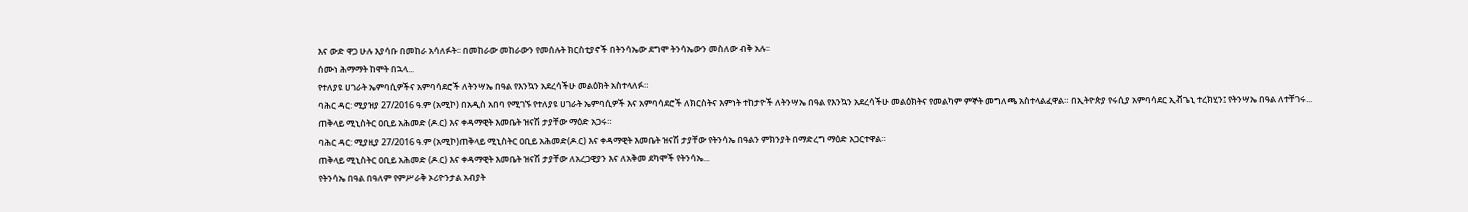እና ውድ ዋጋ ሁሉ እያሳቡ በመከራ አሳለፉት፡፡ በመከራው መከራውን የመሰሉት ክርስቲያኖች በትንሳኤው ደግሞ ትንሳኤውን መስለው ብቅ አሉ፡፡
ሰሙነ ሕማማት ከሞት በኋላ...
የተለያዩ ሀገራት ኤምባሲዎችና አምባሳደሮች ለትንሣኤ በዓል የእንኳን አደረሳችሁ መልዕክት አስተላለፉ።
ባሕር ዳር: ሚያዝያ 27/2016 ዓ.ም (አሚኮ) በአዲስ አበባ የሚገኙ የተለያዩ ሀገራት ኤምባሲዎች እና አምባሳደሮች ለክርስትና እምነት ተከታዮች ለትንሣኤ በዓል የእንኳን አደረሳችሁ መልዕክትና የመልካም ምኞት መግለጫ አስተላልፈዋል። በኢትዮጵያ የሩሲያ አምባሳደር ኢቭጌኒ ተረክሂን፤ የትንሣኤ በዓል ለተቸገሩ...
ጠቅላይ ሚኒስትር ዐቢይ አሕመድ (ዶ.ር) እና ቀዳማዊት እመቤት ዝናሽ ታያቸው ማዕድ አጋሩ።
ባሕር ዳር: ሚያዚያ 27/2016 ዓ.ም (አሚኮ)ጠቅላይ ሚኒስትር ዐቢይ አሕመድ(ዶ.ር) እና ቀዳማዊት እመቤት ዝናሽ ታያቸው የትንሳኤ በዓልን ምክንያት በማድረግ ማዕድ አጋርተዋል።
ጠቅላይ ሚኒስትር ዐቢይ አሕመድ (ዶ.ር) እና ቀዳማዊት እመቤት ዝናሽ ታያቸው ለአረጋዊያን እና ለአቅመ ደካሞች የትንሳኤ...
የትንሳኤ በዓል በዓለም የምሥራቅ ኦሪዮንታል አብያት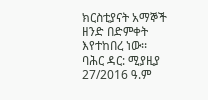ክርስቲያናት አማኞች ዘንድ በድምቀት እየተከበረ ነው፡፡
ባሕር ዳር: ሚያዚያ 27/2016 ዓ.ም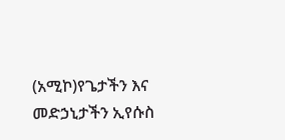(አሚኮ)የጌታችን እና መድኃኒታችን ኢየሱስ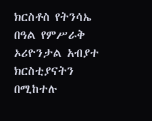ክርስቶስ የትንሳኤ በዓል የምሥራቅ ኦሪዮንታል አብያተ ክርስቲያናትን በሚከተሉ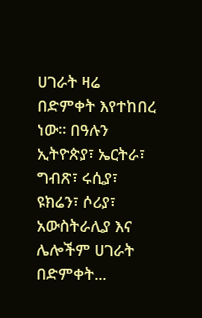ሀገራት ዛሬ በድምቀት እየተከበረ ነው፡፡ በዓሉን ኢትዮጵያ፣ ኤርትራ፣ ግብጽ፣ ሩሲያ፣ ዩክሬን፣ ሶሪያ፣ አውስትራሊያ እና ሌሎችም ሀገራት በድምቀት...